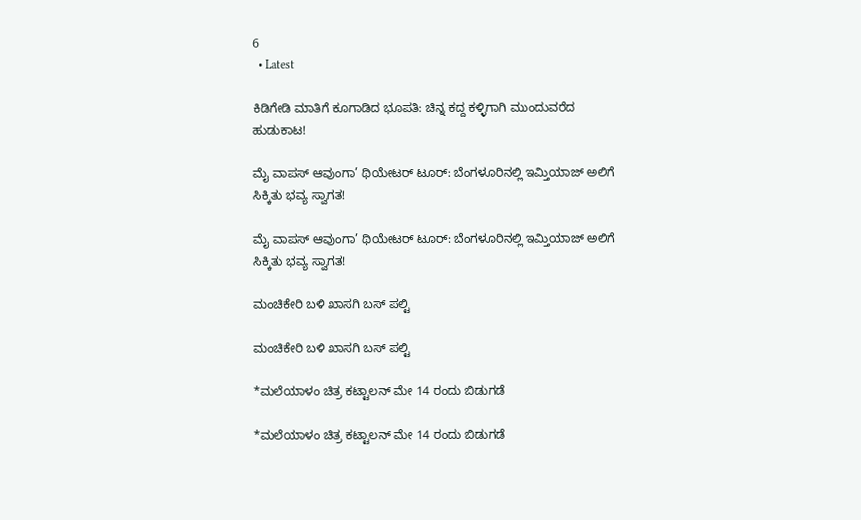6
  • Latest

ಕಿಡಿಗೇಡಿ ಮಾತಿಗೆ ಕೂಗಾಡಿದ ಭೂಪತಿ: ಚಿನ್ನ ಕದ್ದ ಕಳ್ಳಿಗಾಗಿ ಮುಂದುವರೆದ ಹುಡುಕಾಟ!

ಮೈ ವಾಪಸ್ ಆವುಂಗಾ’ ಥಿಯೇಟರ್ ಟೂರ್: ಬೆಂಗಳೂರಿನಲ್ಲಿ ಇಮ್ತಿಯಾಜ್ ಅಲಿಗೆ ಸಿಕ್ಕಿತು ಭವ್ಯ ಸ್ವಾಗತ!

ಮೈ ವಾಪಸ್ ಆವುಂಗಾ’ ಥಿಯೇಟರ್ ಟೂರ್: ಬೆಂಗಳೂರಿನಲ್ಲಿ ಇಮ್ತಿಯಾಜ್ ಅಲಿಗೆ ಸಿಕ್ಕಿತು ಭವ್ಯ ಸ್ವಾಗತ!

ಮಂಚಿಕೇರಿ‌ ಬಳಿ ಖಾಸಗಿ ಬಸ್ ಪಲ್ಟಿ

ಮಂಚಿಕೇರಿ‌ ಬಳಿ ಖಾಸಗಿ ಬಸ್ ಪಲ್ಟಿ

*ಮಲೆಯಾಳಂ ಚಿತ್ರ ಕಟ್ಟಾಲನ್ ಮೇ 14 ರಂದು ಬಿಡುಗಡೆ

*ಮಲೆಯಾಳಂ ಚಿತ್ರ ಕಟ್ಟಾಲನ್ ಮೇ 14 ರಂದು ಬಿಡುಗಡೆ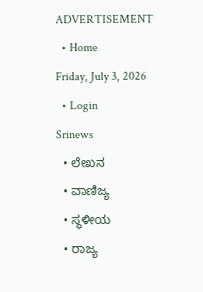ADVERTISEMENT
  • Home
Friday, July 3, 2026
  • Login
Srinews
  • ಲೇಖನ
  • ವಾಣಿಜ್ಯ
  • ಸ್ಥಳೀಯ
  • ರಾಜ್ಯ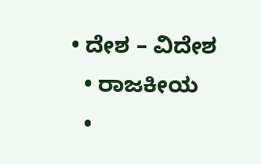• ದೇಶ – ವಿದೇಶ
  • ರಾಜಕೀಯ
  •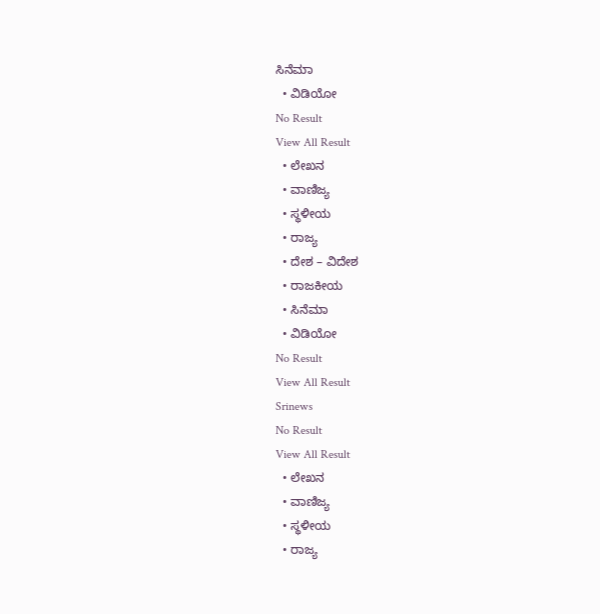ಸಿನೆಮಾ
  • ವಿಡಿಯೋ
No Result
View All Result
  • ಲೇಖನ
  • ವಾಣಿಜ್ಯ
  • ಸ್ಥಳೀಯ
  • ರಾಜ್ಯ
  • ದೇಶ – ವಿದೇಶ
  • ರಾಜಕೀಯ
  • ಸಿನೆಮಾ
  • ವಿಡಿಯೋ
No Result
View All Result
Srinews
No Result
View All Result
  • ಲೇಖನ
  • ವಾಣಿಜ್ಯ
  • ಸ್ಥಳೀಯ
  • ರಾಜ್ಯ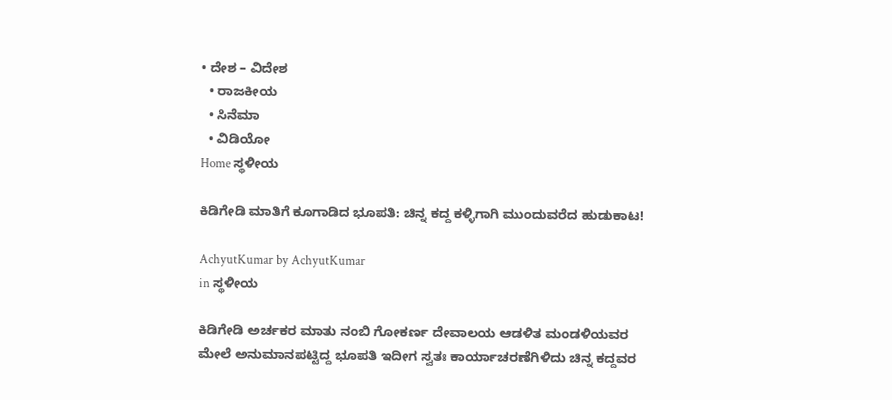• ದೇಶ – ವಿದೇಶ
  • ರಾಜಕೀಯ
  • ಸಿನೆಮಾ
  • ವಿಡಿಯೋ
Home ಸ್ಥಳೀಯ

ಕಿಡಿಗೇಡಿ ಮಾತಿಗೆ ಕೂಗಾಡಿದ ಭೂಪತಿ: ಚಿನ್ನ ಕದ್ದ ಕಳ್ಳಿಗಾಗಿ ಮುಂದುವರೆದ ಹುಡುಕಾಟ!

AchyutKumar by AchyutKumar
in ಸ್ಥಳೀಯ

ಕಿಡಿಗೇಡಿ ಅರ್ಚಕರ ಮಾತು ನಂಬಿ ಗೋಕರ್ಣ ದೇವಾಲಯ ಆಡಳಿತ ಮಂಡಳಿಯವರ ಮೇಲೆ ಅನುಮಾನಪಟ್ಟಿದ್ದ ಭೂಪತಿ ಇದೀಗ ಸ್ವತಃ ಕಾರ್ಯಾಚರಣೆಗಿಳಿದು ಚಿನ್ನ ಕದ್ದವರ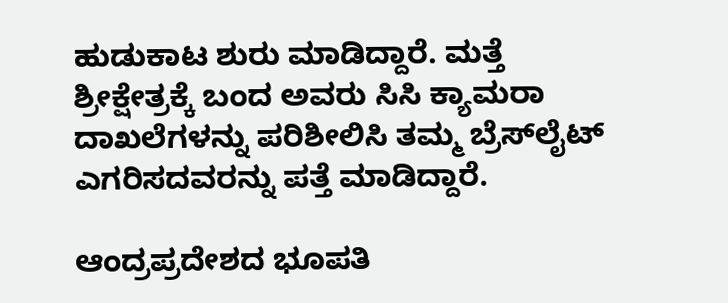ಹುಡುಕಾಟ ಶುರು ಮಾಡಿದ್ದಾರೆ. ಮತ್ತೆ ಶ್ರೀಕ್ಷೇತ್ರಕ್ಕೆ ಬಂದ ಅವರು ಸಿಸಿ ಕ್ಯಾಮರಾ ದಾಖಲೆಗಳನ್ನು ಪರಿಶೀಲಿಸಿ ತಮ್ಮ ಬ್ರೆಸ್‌ಲೈಟ್ ಎಗರಿಸದವರನ್ನು ಪತ್ತೆ ಮಾಡಿದ್ದಾರೆ.

ಆಂದ್ರಪ್ರದೇಶದ ಭೂಪತಿ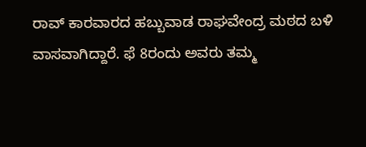ರಾವ್ ಕಾರವಾರದ ಹಬ್ಬುವಾಡ ರಾಘವೇಂದ್ರ ಮಠದ ಬಳಿ ವಾಸವಾಗಿದ್ದಾರೆ. ಫೆ 8ರಂದು ಅವರು ತಮ್ಮ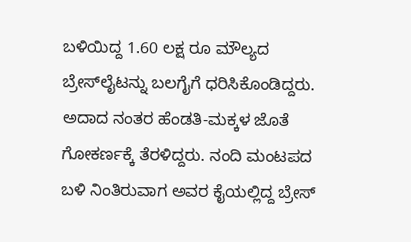ಬಳಿಯಿದ್ದ 1.60 ಲಕ್ಷ ರೂ ಮೌಲ್ಯದ ಬ್ರೇಸ್‌ಲೈಟನ್ನು ಬಲಗೈಗೆ ಧರಿಸಿಕೊಂಡಿದ್ದರು. ಅದಾದ ನಂತರ ಹೆಂಡತಿ-ಮಕ್ಕಳ ಜೊತೆ ಗೋಕರ್ಣಕ್ಕೆ ತೆರಳಿದ್ದರು. ನಂದಿ ಮಂಟಪದ ಬಳಿ ನಿಂತಿರುವಾಗ ಅವರ ಕೈಯಲ್ಲಿದ್ದ ಬ್ರೇಸ್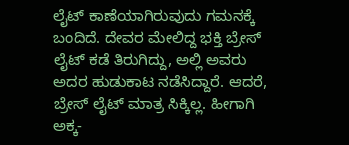ಲೈಟ್ ಕಾಣೆಯಾಗಿರುವುದು ಗಮನಕ್ಕೆ ಬಂದಿದೆ. ದೇವರ ಮೇಲಿದ್ದ ಭಕ್ತಿ ಬ್ರೇಸ್ ಲೈಟ್ ಕಡೆ ತಿರುಗಿದ್ದು, ಅಲ್ಲಿ ಅವರು ಅದರ ಹುಡುಕಾಟ ನಡೆಸಿದ್ದಾರೆ. ಆದರೆ, ಬ್ರೇಸ್ ಲೈಟ್ ಮಾತ್ರ ಸಿಕ್ಕಿಲ್ಲ. ಹೀಗಾಗಿ ಅಕ್ಕ-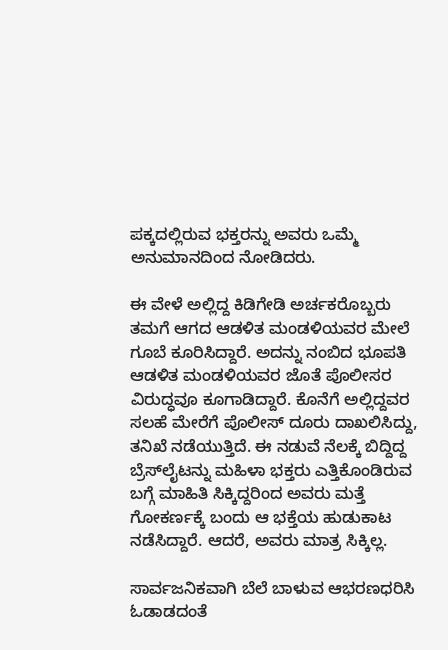ಪಕ್ಕದಲ್ಲಿರುವ ಭಕ್ತರನ್ನು ಅವರು ಒಮ್ಮೆ ಅನುಮಾನದಿಂದ ನೋಡಿದರು.

ಈ ವೇಳೆ ಅಲ್ಲಿದ್ದ ಕಿಡಿಗೇಡಿ ಅರ್ಚಕರೊಬ್ಬರು ತಮಗೆ ಆಗದ ಆಡಳಿತ ಮಂಡಳಿಯವರ ಮೇಲೆ ಗೂಬೆ ಕೂರಿಸಿದ್ದಾರೆ. ಅದನ್ನು ನಂಬಿದ ಭೂಪತಿ ಆಡಳಿತ ಮಂಡಳಿಯವರ ಜೊತೆ ಪೊಲೀಸರ ವಿರುದ್ಧವೂ ಕೂಗಾಡಿದ್ದಾರೆ. ಕೊನೆಗೆ ಅಲ್ಲಿದ್ದವರ ಸಲಹೆ ಮೇರೆಗೆ ಪೊಲೀಸ್ ದೂರು ದಾಖಲಿಸಿದ್ದು, ತನಿಖೆ ನಡೆಯುತ್ತಿದೆ. ಈ ನಡುವೆ ನೆಲಕ್ಕೆ ಬಿದ್ದಿದ್ದ ಬ್ರೆಸ್‌ಲೈಟನ್ನು ಮಹಿಳಾ ಭಕ್ತರು ಎತ್ತಿಕೊಂಡಿರುವ ಬಗ್ಗೆ ಮಾಹಿತಿ ಸಿಕ್ಕಿದ್ದರಿಂದ ಅವರು ಮತ್ತೆ ಗೋಕರ್ಣಕ್ಕೆ ಬಂದು ಆ ಭಕ್ತೆಯ ಹುಡುಕಾಟ ನಡೆಸಿದ್ದಾರೆ. ಆದರೆ, ಅವರು ಮಾತ್ರ ಸಿಕ್ಕಿಲ್ಲ.

ಸಾರ್ವಜನಿಕವಾಗಿ ಬೆಲೆ ಬಾಳುವ ಆಭರಣಧರಿಸಿ ಓಡಾಡದಂತೆ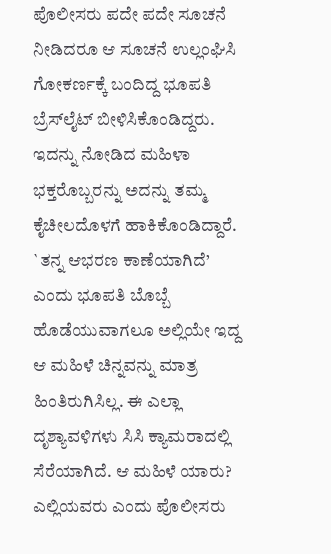ಪೊಲೀಸರು ಪದೇ ಪದೇ ಸೂಚನೆ ನೀಡಿದರೂ ಆ ಸೂಚನೆ ಉಲ್ಲಂಘಿಸಿ ಗೋಕರ್ಣಕ್ಕೆ ಬಂದಿದ್ದ ಭೂಪತಿ ಬ್ರೆಸ್‌ಲೈಟ್ ಬೀಳಿಸಿಕೊಂಡಿದ್ದರು. ಇದನ್ನು ನೋಡಿದ ಮಹಿಳಾ ಭಕ್ತರೊಬ್ಬರನ್ನು ಅದನ್ನು ತಮ್ಮ ಕೈಚೀಲದೊಳಗೆ ಹಾಕಿಕೊಂಡಿದ್ದಾರೆ. `ತನ್ನ ಆಭರಣ ಕಾಣೆಯಾಗಿದೆ’ ಎಂದು ಭೂಪತಿ ಬೊಬ್ಬೆ ಹೊಡೆಯುವಾಗಲೂ ಅಲ್ಲಿಯೇ ಇದ್ದ ಆ ಮಹಿಳೆ ಚಿನ್ನವನ್ನು ಮಾತ್ರ ಹಿಂತಿರುಗಿಸಿಲ್ಲ. ಈ ಎಲ್ಲಾ ದೃಶ್ಯಾವಳಿಗಳು ಸಿಸಿ ಕ್ಯಾಮರಾದಲ್ಲಿ ಸೆರೆಯಾಗಿದೆ. ಆ ಮಹಿಳೆ ಯಾರು? ಎಲ್ಲಿಯವರು ಎಂದು ಪೊಲೀಸರು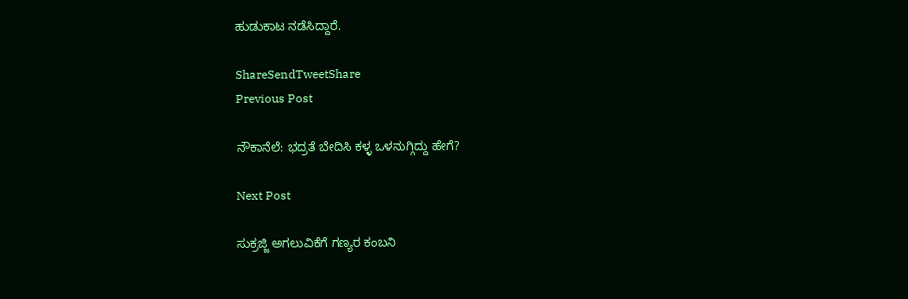ಹುಡುಕಾಟ ನಡೆಸಿದ್ದಾರೆ.

ShareSendTweetShare
Previous Post

ನೌಕಾನೆಲೆ: ಭದ್ರತೆ ಬೇದಿಸಿ ಕಳ್ಳ ಒಳನುಗ್ಗಿದ್ದು ಹೇಗೆ?

Next Post

ಸುಕ್ರಜ್ಜಿ ಅಗಲುವಿಕೆಗೆ ಗಣ್ಯರ ಕಂಬನಿ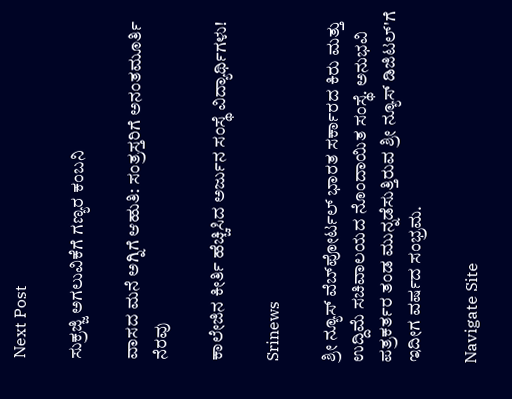Next Post

ಸುಕ್ರಜ್ಜಿ ಅಗಲುವಿಕೆಗೆ ಗಣ್ಯರ ಕಂಬನಿ

ವಾಸದ ಮನೆ ಅಗ್ನಿಗೆ ಆಹುತಿ: ಸಂತ್ರಸ್ತರಿಗೆ ಅನಂತಮೂರ್ತಿ ನೆರವು

ಕಾಲೇಜಿನ ಕೀರ್ತಿ ಹೆಚ್ಚಿಸಿದ ಅರ್ಜುನ ಸಂಸ್ಥೆ ವಿದ್ಯಾರ್ಥಿಗಳು!

Srinews

ಶ್ರೀ ನ್ಯೂಸ್ ವೆಬ್‌ಪೋರ್ಟಲ್ ಭಾರತ ಸರ್ಕಾರದ ಕಿರು ಮತ್ತು ಉದ್ದಿಮೆ ಸಚಿವಾಲಯದ ನೊಂದಾಯಿತ ಸಂಸ್ಥೆ. ಅನುಭವಿ ಪತ್ರಕರ್ತರ ತಂಡ ಮುನ್ನಡೆಸುತ್ತಿರುವ ಶ್ರೀ ನ್ಯೂಸ್ ಡಿಜಿಟಲ್'ಗೆ ಇದೀಗ ವರ್ಷದ ಸಂಭ್ರಮ.

Navigate Site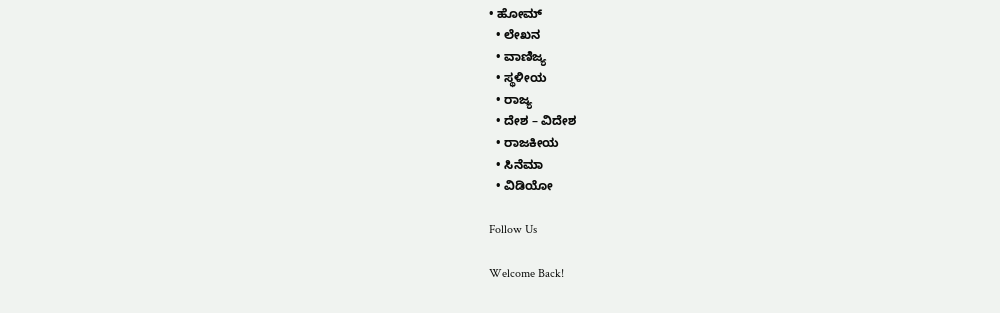• ಹೋಮ್
  • ಲೇಖನ
  • ವಾಣಿಜ್ಯ
  • ಸ್ಥಳೀಯ
  • ರಾಜ್ಯ
  • ದೇಶ – ವಿದೇಶ
  • ರಾಜಕೀಯ
  • ಸಿನೆಮಾ
  • ವಿಡಿಯೋ

Follow Us

Welcome Back!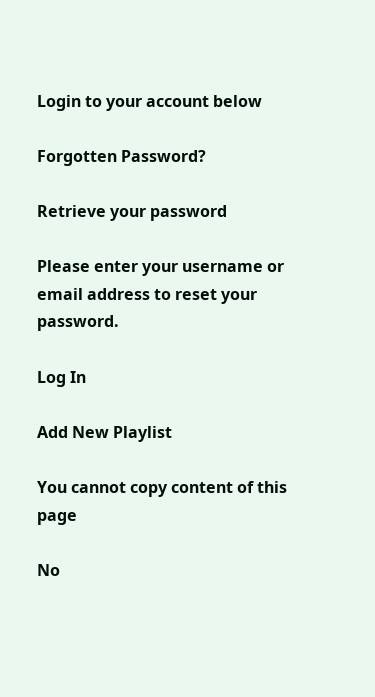Login to your account below

Forgotten Password?

Retrieve your password

Please enter your username or email address to reset your password.

Log In

Add New Playlist

You cannot copy content of this page

No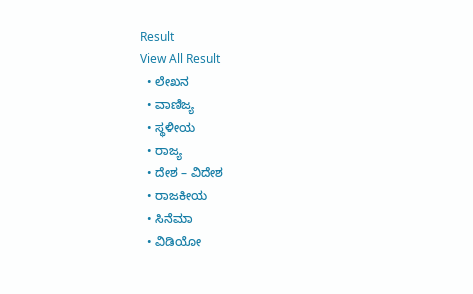Result
View All Result
  • ಲೇಖನ
  • ವಾಣಿಜ್ಯ
  • ಸ್ಥಳೀಯ
  • ರಾಜ್ಯ
  • ದೇಶ – ವಿದೇಶ
  • ರಾಜಕೀಯ
  • ಸಿನೆಮಾ
  • ವಿಡಿಯೋ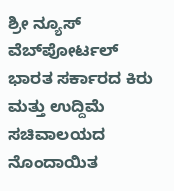ಶ್ರೀ ನ್ಯೂಸ್ ವೆಬ್‌ಪೋರ್ಟಲ್ ಭಾರತ ಸರ್ಕಾರದ ಕಿರು ಮತ್ತು ಉದ್ದಿಮೆ ಸಚಿವಾಲಯದ ನೊಂದಾಯಿತ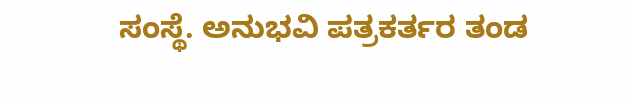ಸಂಸ್ಥೆ. ಅನುಭವಿ ಪತ್ರಕರ್ತರ ತಂಡ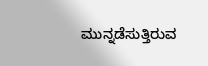ಮುನ್ನಡೆಸುತ್ತಿರುವ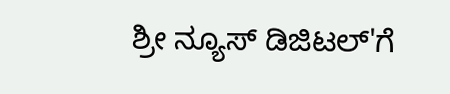ಶ್ರೀ ನ್ಯೂಸ್ ಡಿಜಿಟಲ್'ಗೆ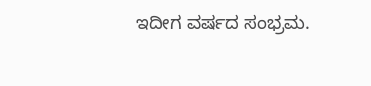ಇದೀಗ ವರ್ಷದ ಸಂಭ್ರಮ.